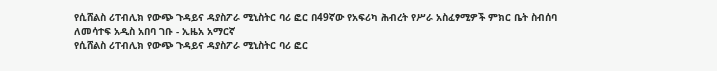የሲሸልስ ሪፐብሊክ የውጭ ጉዳይና ዳያስፖራ ሚኒስትር ባሪ ፎር በ49ኛው የአፍሪካ ሕብረት የሥራ አስፈፃሚዎች ምክር ቤት ስብሰባ ለመሳተፍ አዲስ አበባ ገቡ - ኢዜአ አማርኛ
የሲሸልስ ሪፐብሊክ የውጭ ጉዳይና ዳያስፖራ ሚኒስትር ባሪ ፎር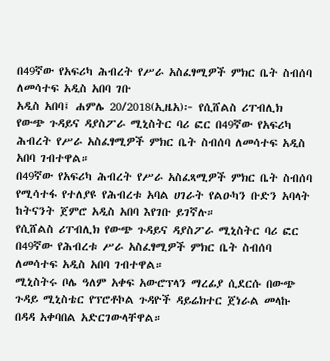በ49ኛው የአፍሪካ ሕብረት የሥራ አስፈፃሚዎች ምክር ቤት ስብሰባ ለመሳተፍ አዲስ አበባ ገቡ
አዲስ አበባ፤ ሐምሌ 20/2018(ኢዜአ)፦ የሲሸልስ ሪፐብሊክ የውጭ ጉዳይና ዳያስፖራ ሚኒስትር ባሪ ፎር በ49ኛው የአፍሪካ ሕብረት የሥራ አስፈፃሚዎች ምክር ቤት ስብሰባ ለመሳተፍ አዲስ አበባ ገብተዋል።
በ49ኛው የአፍሪካ ሕብረት የሥራ አስፈጻሚዎች ምክር ቤት ስብሰባ የሚሳተፋ የተለያዩ የሕብረቱ አባል ሀገራት የልዑካን ቡድን አባላት ከትናንት ጀምሮ አዲስ አበባ እየገቡ ይገኛሉ።
የሲሸልስ ሪፐብሊክ የውጭ ጉዳይና ዳያስፖራ ሚኒስትር ባሪ ፎር በ49ኛው የሕብረቱ ሥራ አስፈፃሚዎች ምክር ቤት ስብሰባ ለመሳተፍ አዲስ አበባ ገብተዋል።
ሚኒስትሩ ቦሌ ዓለም አቀፍ አውሮፕላን ማረፊያ ሲደርሱ በውጭ ጉዳይ ሚኒስቴር የፕሮቶኮል ጉዳዮች ዳይሬክተር ጀነራል መላኩ በዳዳ አቀባበል አድርገውላቸዋል።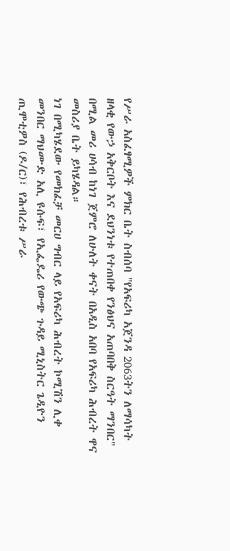የሥራ አስፈፃሚዎች ምክር ቤት ስብሰባ "የአፍሪካ አጀንዳ 2063ትን ለማሳካት ዘላቂ የውኃ አቅርቦት እና ደህንነቱ የተጠበቀ የንፅህና አጠባበቅ ስርዓት ማንበር" በሚል መሪ ሀሳብ ከነገ ጀምሮ ለሁለት ቀናት በአዲስ አበባ የአፍሪካ ሕብረት ዋና መስሪያ ቤት ይካሄዳል።
ነገ በሚካሄደው የመክፈቻ መርሀ ግብር ላይ የአፍሪካ ሕብረት ኮሚሽን ሊቀ መንበር ማህሙድ አሊ ዩሱፍ፣ የኢፌዴሪ የውጭ ጉዳይ ሚኒስትር ጌዲዮን ጢሞቲዎስ (ዶ/ር)፣ የሕብረቱ ሥራ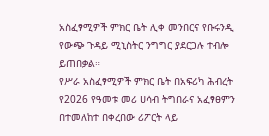አስፈፃሚዎች ምክር ቤት ሊቀ መንበርና የቡሩንዲ የውጭ ጉዳይ ሚኒስትር ንግግር ያደርጋሉ ተብሎ ይጠበቃል።
የሥራ አስፈፃሚዎች ምክር ቤት በአፍሪካ ሕብረት የ2026 የዓመቱ መሪ ሀሳብ ትግበራና አፈፃፀምን በተመለከተ በቀረበው ሪፖርት ላይ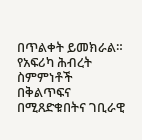በጥልቀት ይመክራል።
የአፍሪካ ሕብረት ስምምነቶች በቅልጥፍና በሚጸድቁበትና ገቢራዊ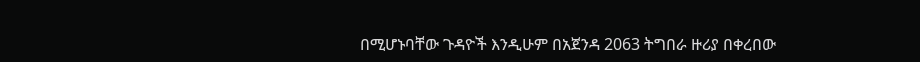በሚሆኑባቸው ጉዳዮች እንዲሁም በአጀንዳ 2063 ትግበራ ዙሪያ በቀረበው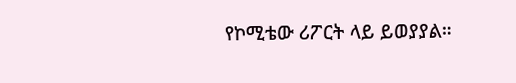የኮሚቴው ሪፖርት ላይ ይወያያል።